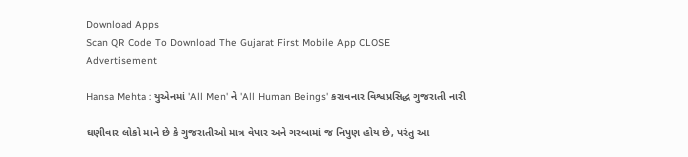Download Apps
Scan QR Code To Download The Gujarat First Mobile App CLOSE
Advertisement

Hansa Mehta : યુએનમાં 'All Men' ને 'All Human Beings' કરાવનાર વિશ્વપ્રસિદ્ધ ગુજરાતી નારી

ઘણીવાર લોકો માને છે કે ગુજરાતીઓ માત્ર વેપાર અને ગરબામાં જ નિપુણ હોય છે, પરંતુ આ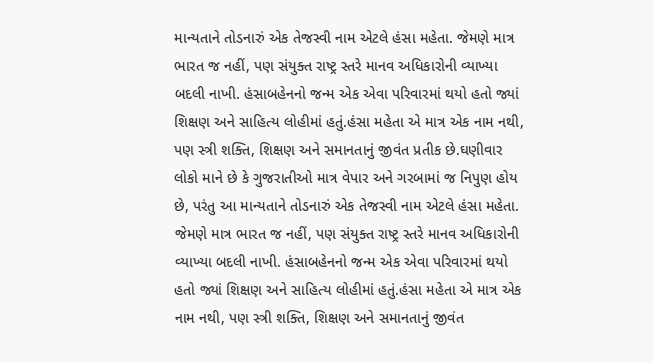માન્યતાને તોડનારું એક તેજસ્વી નામ એટલે હંસા મહેતા. જેમણે માત્ર ભારત જ નહીં, પણ સંયુક્ત રાષ્ટ્ર સ્તરે માનવ અધિકારોની વ્યાખ્યા બદલી નાખી. હંસાબહેનનો જન્મ એક એવા પરિવારમાં થયો હતો જ્યાં શિક્ષણ અને સાહિત્ય લોહીમાં હતું.હંસા મહેતા એ માત્ર એક નામ નથી, પણ સ્ત્રી શક્તિ, શિક્ષણ અને સમાનતાનું જીવંત પ્રતીક છે.ઘણીવાર લોકો માને છે કે ગુજરાતીઓ માત્ર વેપાર અને ગરબામાં જ નિપુણ હોય છે, પરંતુ આ માન્યતાને તોડનારું એક તેજસ્વી નામ એટલે હંસા મહેતા. જેમણે માત્ર ભારત જ નહીં, પણ સંયુક્ત રાષ્ટ્ર સ્તરે માનવ અધિકારોની વ્યાખ્યા બદલી નાખી. હંસાબહેનનો જન્મ એક એવા પરિવારમાં થયો હતો જ્યાં શિક્ષણ અને સાહિત્ય લોહીમાં હતું.હંસા મહેતા એ માત્ર એક નામ નથી, પણ સ્ત્રી શક્તિ, શિક્ષણ અને સમાનતાનું જીવંત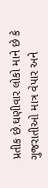પ્રતીક છે.ઘણીવાર લોકો માને છે કે ગુજરાતીઓ માત્ર વેપાર અને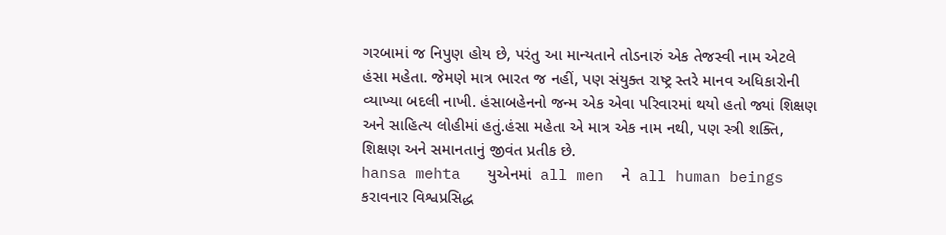ગરબામાં જ નિપુણ હોય છે, પરંતુ આ માન્યતાને તોડનારું એક તેજસ્વી નામ એટલે હંસા મહેતા. જેમણે માત્ર ભારત જ નહીં, પણ સંયુક્ત રાષ્ટ્ર સ્તરે માનવ અધિકારોની વ્યાખ્યા બદલી નાખી. હંસાબહેનનો જન્મ એક એવા પરિવારમાં થયો હતો જ્યાં શિક્ષણ અને સાહિત્ય લોહીમાં હતું.હંસા મહેતા એ માત્ર એક નામ નથી, પણ સ્ત્રી શક્તિ, શિક્ષણ અને સમાનતાનું જીવંત પ્રતીક છે.
hansa mehta   યુએનમાં  all men  ને  all human beings  કરાવનાર વિશ્વપ્રસિદ્ધ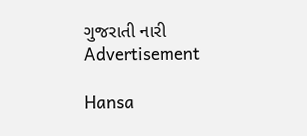ગુજરાતી નારી
Advertisement

Hansa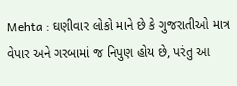Mehta : ઘણીવાર લોકો માને છે કે ગુજરાતીઓ માત્ર વેપાર અને ગરબામાં જ નિપુણ હોય છે, પરંતુ આ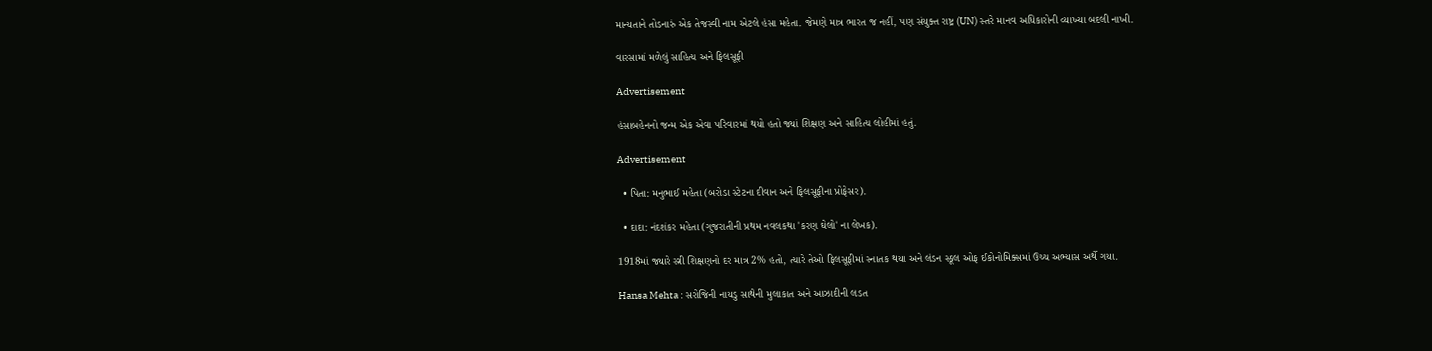માન્યતાને તોડનારું એક તેજસ્વી નામ એટલે હંસા મહેતા. જેમણે માત્ર ભારત જ નહીં, પણ સંયુક્ત રાષ્ટ્ર (UN) સ્તરે માનવ અધિકારોની વ્યાખ્યા બદલી નાખી.

વારસામાં મળેલું સાહિત્ય અને ફિલસૂફી

Advertisement

હંસાબહેનનો જન્મ એક એવા પરિવારમાં થયો હતો જ્યાં શિક્ષણ અને સાહિત્ય લોહીમાં હતું.

Advertisement

  • પિતા: મનુભાઈ મહેતા (બરોડા સ્ટેટના દીવાન અને ફિલસૂફીના પ્રોફેસર).

  • દાદા: નંદશંકર મહેતા (ગુજરાતીની પ્રથમ નવલકથા 'કરણ ઘેલો' ના લેખક).

1918માં જ્યારે સ્ત્રી શિક્ષણનો દર માત્ર 2% હતો, ત્યારે તેઓ ફિલસૂફીમાં સ્નાતક થયા અને લંડન સ્કૂલ ઓફ ઈકોનોમિક્સમાં ઉચ્ચ અભ્યાસ અર્થે ગયા.

Hansa Mehta : સરોજિની નાયડુ સાથેની મુલાકાત અને આઝાદીની લડત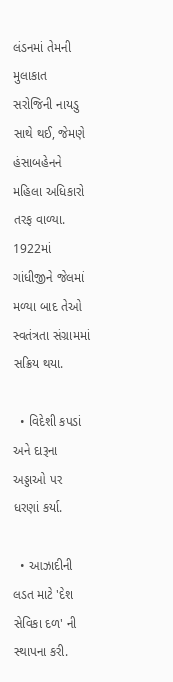લંડનમાં તેમની મુલાકાત સરોજિની નાયડુ સાથે થઈ, જેમણે હંસાબહેનને મહિલા અધિકારો તરફ વાળ્યા. 1922માં ગાંધીજીને જેલમાં મળ્યા બાદ તેઓ સ્વતંત્રતા સંગ્રામમાં સક્રિય થયા.

  • વિદેશી કપડાં અને દારૂના અડ્ડાઓ પર ધરણાં કર્યા.

  • આઝાદીની લડત માટે 'દેશ સેવિકા દળ' ની સ્થાપના કરી.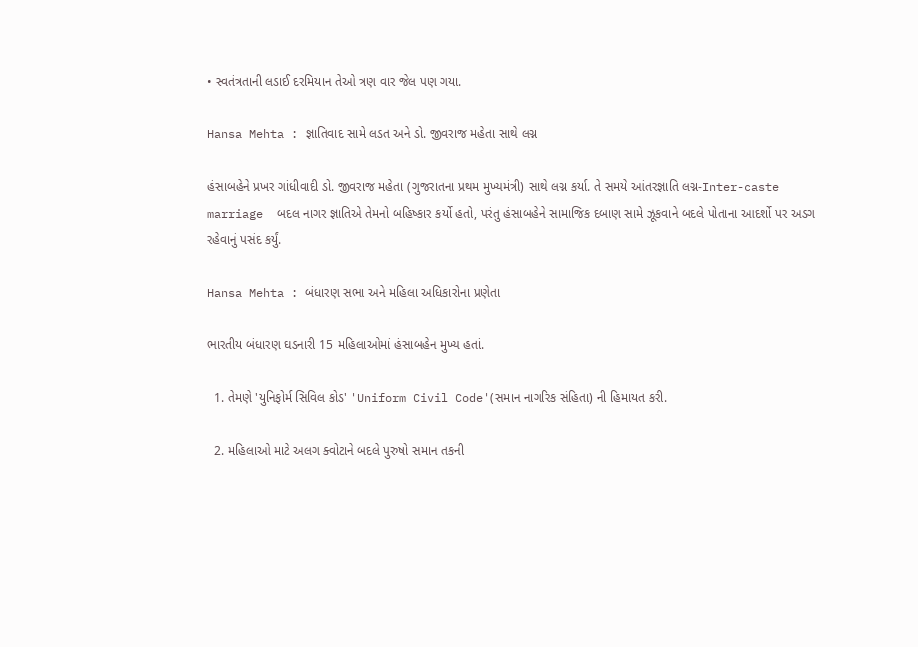• સ્વતંત્રતાની લડાઈ દરમિયાન તેઓ ત્રણ વાર જેલ પણ ગયા.

Hansa Mehta : જ્ઞાતિવાદ સામે લડત અને ડો. જીવરાજ મહેતા સાથે લગ્ન

હંસાબહેને પ્રખર ગાંધીવાદી ડો. જીવરાજ મહેતા (ગુજરાતના પ્રથમ મુખ્યમંત્રી) સાથે લગ્ન કર્યા. તે સમયે આંતરજ્ઞાતિ લગ્ન-Inter-caste marriage  બદલ નાગર જ્ઞાતિએ તેમનો બહિષ્કાર કર્યો હતો, પરંતુ હંસાબહેને સામાજિક દબાણ સામે ઝૂકવાને બદલે પોતાના આદર્શો પર અડગ રહેવાનું પસંદ કર્યું.

Hansa Mehta : બંધારણ સભા અને મહિલા અધિકારોના પ્રણેતા

ભારતીય બંધારણ ઘડનારી 15 મહિલાઓમાં હંસાબહેન મુખ્ય હતાં.

  1. તેમણે 'યુનિફોર્મ સિવિલ કોડ' 'Uniform Civil Code'(સમાન નાગરિક સંહિતા) ની હિમાયત કરી.

  2. મહિલાઓ માટે અલગ ક્વોટાને બદલે પુરુષો સમાન તકની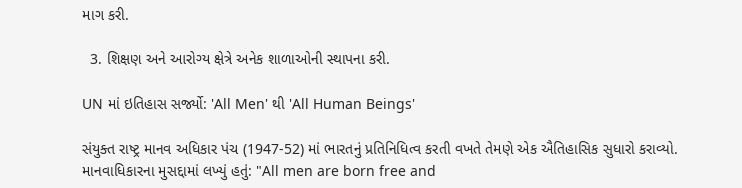માગ કરી.

  3. શિક્ષણ અને આરોગ્ય ક્ષેત્રે અનેક શાળાઓની સ્થાપના કરી.

UN માં ઇતિહાસ સર્જ્યો: 'All Men' થી 'All Human Beings'

સંયુક્ત રાષ્ટ્ર માનવ અધિકાર પંચ (1947-52) માં ભારતનું પ્રતિનિધિત્વ કરતી વખતે તેમણે એક ઐતિહાસિક સુધારો કરાવ્યો. માનવાધિકારના મુસદ્દામાં લખ્યું હતું: "All men are born free and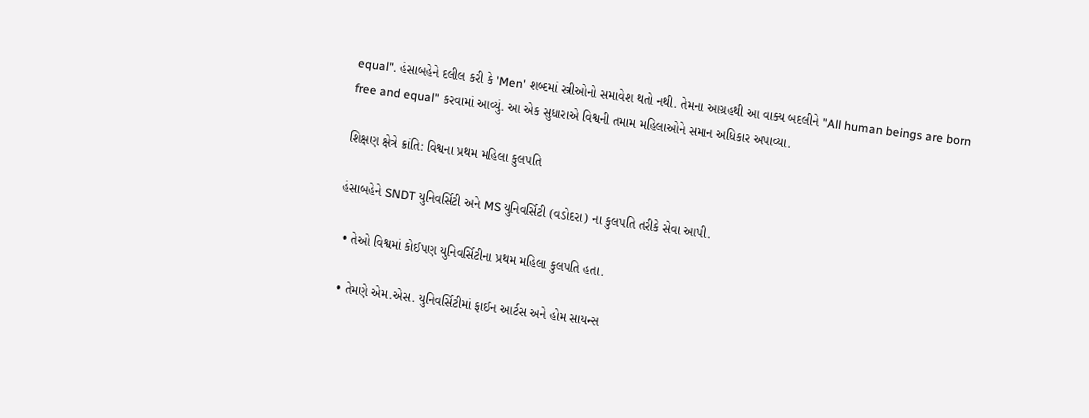equal". હંસાબહેને દલીલ કરી કે 'Men' શબ્દમાં સ્ત્રીઓનો સમાવેશ થતો નથી. તેમના આગ્રહથી આ વાક્ય બદલીને "All human beings are born free and equal" કરવામાં આવ્યું. આ એક સુધારાએ વિશ્વની તમામ મહિલાઓને સમાન અધિકાર અપાવ્યા.

શિક્ષણ ક્ષેત્રે ક્રાંતિ: વિશ્વના પ્રથમ મહિલા કુલપતિ

હંસાબહેને SNDT યુનિવર્સિટી અને MS યુનિવર્સિટી (વડોદરા) ના કુલપતિ તરીકે સેવા આપી.

  • તેઓ વિશ્વમાં કોઈપણ યુનિવર્સિટીના પ્રથમ મહિલા કુલપતિ હતા.

  • તેમણે એમ.એસ. યુનિવર્સિટીમાં ફાઈન આર્ટસ અને હોમ સાયન્સ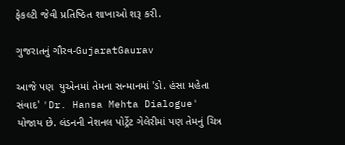ફેકલ્ટી જેવી પ્રતિષ્ઠિત શાખાઓ શરૂ કરી.

ગુજરાતનું ગૌરવ-GujaratGaurav

આજે પણ  યુએનમાં તેમના સન્માનમાં 'ડો. હંસા મહેતા સંવાદ' 'Dr. Hansa Mehta Dialogue' યોજાય છે. લંડનની નેશનલ પોર્ટ્રેટ ગેલેરીમાં પણ તેમનું ચિત્ર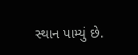સ્થાન પામ્યું છે.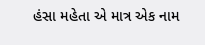હંસા મહેતા એ માત્ર એક નામ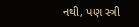નથી, પણ સ્ત્રી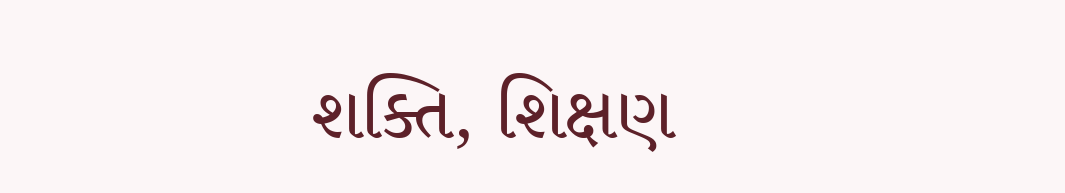શક્તિ, શિક્ષણ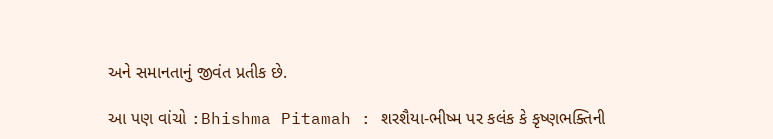અને સમાનતાનું જીવંત પ્રતીક છે.

આ પણ વાંચો :Bhishma Pitamah : શરશૈયા-ભીષ્મ પર કલંક કે કૃષ્ણભક્તિની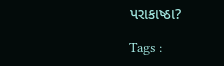પરાકાષ્ઠા?

Tags :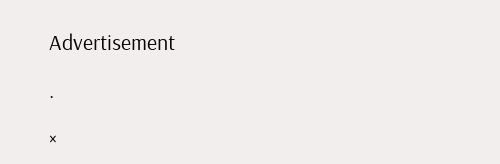Advertisement

.

×